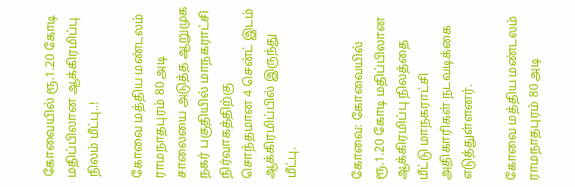கோவையில் ரூ.1.20 கோடி மதிப்பிலான ஆக்கிரமிப்பு நிலம் மீட்பு..!

கோவை மத்திய மண்டலம் ராமநாதபுரம் 80 அடி சாலையை அடுத்த ஆறுமுக நகர் பகுதியில் மாநகராட்சி நிர்வாகத்திற்கு சொந்தமான 4 சென்ட் இடம் ஆக்கிரமிப்பில் இருந்து மீட்பு.


கோவை: கோவையில் ரூ.1.20 கோடி மதிப்பிலான ஆக்கிரமிப்பு நிலத்தை மீட்டு மாநகராட்சி அதிகாரிகள் நடவடிக்கை எடுத்துள்ளனர்.

கோவை மத்திய மண்டலம் ராமநாதபுரம் 80 அடி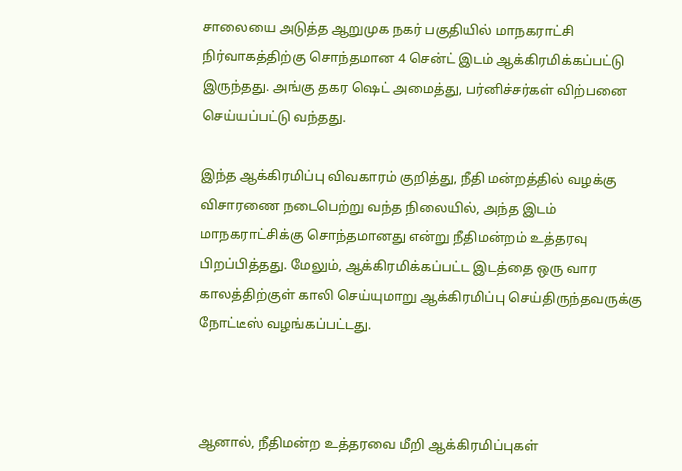சாலையை அடுத்த ஆறுமுக நகர் பகுதியில் மாநகராட்சி நிர்வாகத்திற்கு சொந்தமான 4 சென்ட் இடம் ஆக்கிரமிக்கப்பட்டு இருந்தது. அங்கு தகர ஷெட் அமைத்து, பர்னிச்சர்கள் விற்பனை செய்யப்பட்டு வந்தது.

இந்த ஆக்கிரமிப்பு விவகாரம் குறித்து, நீதி மன்றத்தில் வழக்கு விசாரணை நடைபெற்று வந்த நிலையில், அந்த இடம் மாநகராட்சிக்கு சொந்தமானது என்று நீதிமன்றம் உத்தரவு பிறப்பித்தது. மேலும், ஆக்கிரமிக்கப்பட்ட இடத்தை ஒரு வார காலத்திற்குள் காலி செய்யுமாறு ஆக்கிரமிப்பு செய்திருந்தவருக்கு நோட்டீஸ் வழங்கப்பட்டது.



ஆனால், நீதிமன்ற உத்தரவை மீறி ஆக்கிரமிப்புகள்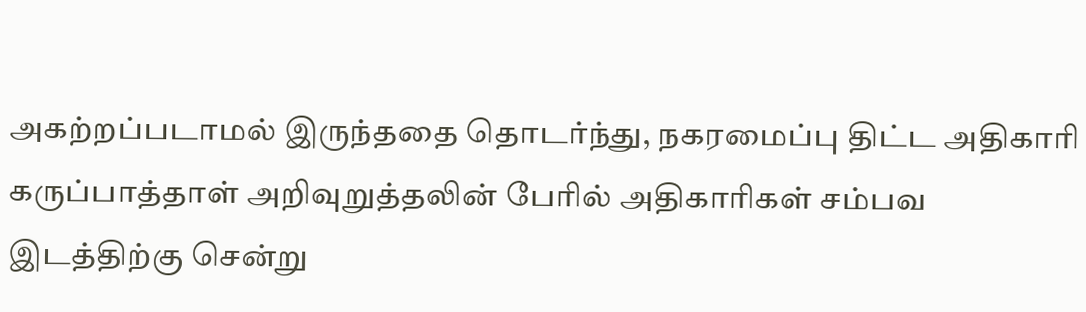அகற்றப்படாமல் இருந்ததை தொடர்ந்து, நகரமைப்பு திட்ட அதிகாரி கருப்பாத்தாள் அறிவுறுத்தலின் பேரில் அதிகாரிகள் சம்பவ இடத்திற்கு சென்று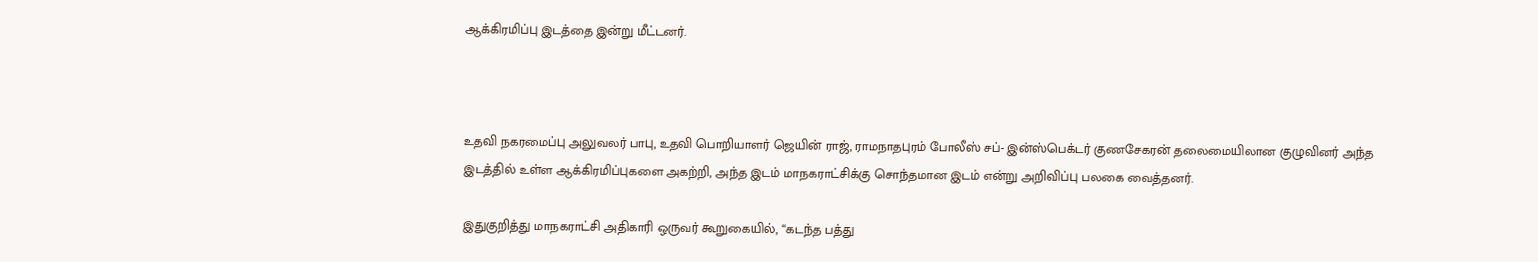ஆக்கிரமிப்பு இடத்தை இன்று மீட்டனர்.



உதவி நகரமைப்பு அலுவலர் பாபு, உதவி பொறியாளர் ஜெயின் ராஜ், ராமநாதபுரம் போலீஸ் சப்- இன்ஸ்பெக்டர் குணசேகரன் தலைமையிலான குழுவினர் அந்த இடத்தில் உள்ள ஆக்கிரமிப்புகளை அகற்றி, அந்த இடம் மாநகராட்சிக்கு சொந்தமான இடம் என்று அறிவிப்பு பலகை வைத்தனர்.

இதுகுறித்து மாநகராட்சி அதிகாரி ஒருவர் கூறுகையில், ‘‘கடந்த பத்து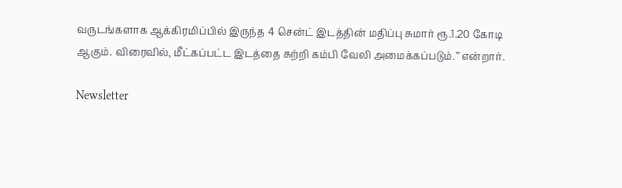வருடங்களாக ஆக்கிரமிப்பில் இருந்த 4 சென்ட் இடத்தின் மதிப்பு சுமார் ரூ.1.20 கோடி ஆகும். விரைவில், மீட்கப்பட்ட இடத்தை சுற்றி கம்பி வேலி அமைக்கப்படும்.’’ என்றார்.

Newsletter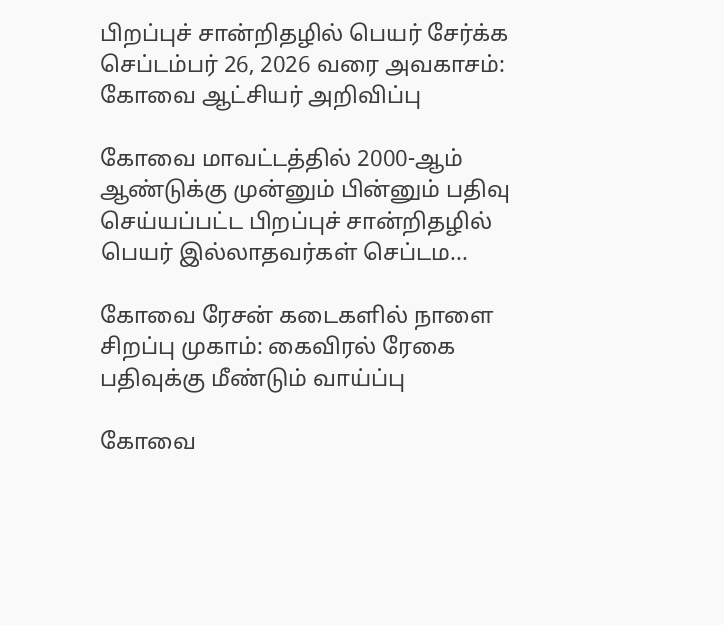பிறப்புச் சான்றிதழில் பெயர் சேர்க்க செப்டம்பர் 26, 2026 வரை அவகாசம்: கோவை ஆட்சியர் அறிவிப்பு

கோவை மாவட்டத்தில் 2000-ஆம் ஆண்டுக்கு முன்னும் பின்னும் பதிவு செய்யப்பட்ட பிறப்புச் சான்றிதழில் பெயர் இல்லாதவர்கள் செப்டம...

கோவை ரேசன் கடைகளில் நாளை சிறப்பு முகாம்: கைவிரல் ரேகை பதிவுக்கு மீண்டும் வாய்ப்பு

கோவை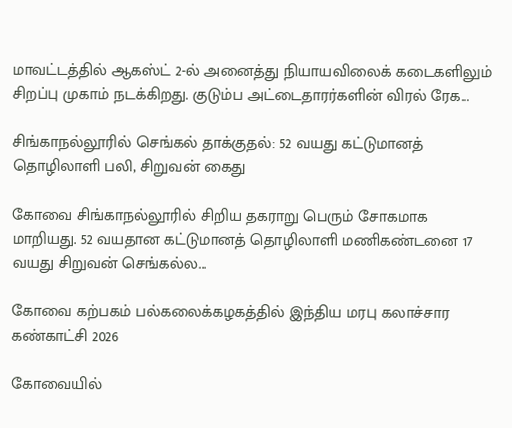மாவட்டத்தில் ஆகஸ்ட் 2-ல் அனைத்து நியாயவிலைக் கடைகளிலும் சிறப்பு முகாம் நடக்கிறது. குடும்ப அட்டைதாரர்களின் விரல் ரேக...

சிங்காநல்லூரில் செங்கல் தாக்குதல்: 52 வயது கட்டுமானத் தொழிலாளி பலி, சிறுவன் கைது

கோவை சிங்காநல்லூரில் சிறிய தகராறு பெரும் சோகமாக மாறியது. 52 வயதான கட்டுமானத் தொழிலாளி மணிகண்டனை 17 வயது சிறுவன் செங்கல்ல...

கோவை கற்பகம் பல்கலைக்கழகத்தில் இந்திய மரபு கலாச்சார கண்காட்சி 2026

கோவையில்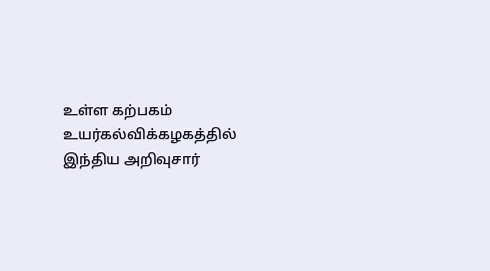உள்ள கற்பகம் உயர்கல்விக்கழகத்தில் இந்திய அறிவுசார்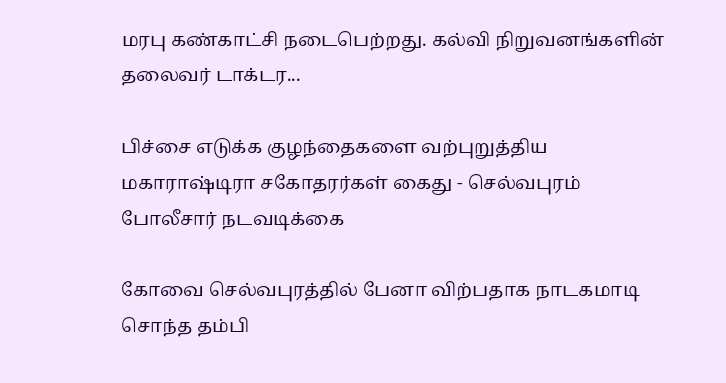மரபு கண்காட்சி நடைபெற்றது. கல்வி நிறுவனங்களின் தலைவர் டாக்டர...

பிச்சை எடுக்க குழந்தைகளை வற்புறுத்திய மகாராஷ்டிரா சகோதரர்கள் கைது - செல்வபுரம் போலீசார் நடவடிக்கை

கோவை செல்வபுரத்தில் பேனா விற்பதாக நாடகமாடி சொந்த தம்பி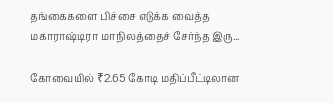தங்கைகளை பிச்சை எடுக்க வைத்த மகாராஷ்டிரா மாநிலத்தைச் சேர்ந்த இரு...

கோவையில் ₹2.65 கோடி மதிப்பீட்டிலான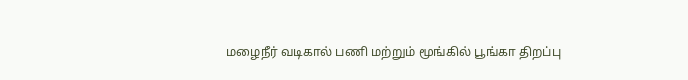மழைநீர் வடிகால் பணி மற்றும் மூங்கில் பூங்கா திறப்பு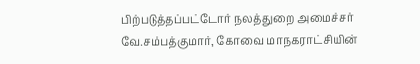பிற்படுத்தப்பட்டோர் நலத்துறை அமைச்சர் வே.சம்பத்குமார், கோவை மாநகராட்சியின்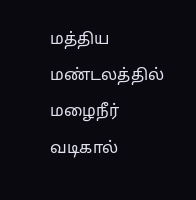மத்திய மண்டலத்தில் மழைநீர் வடிகால்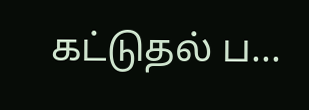கட்டுதல் ப...